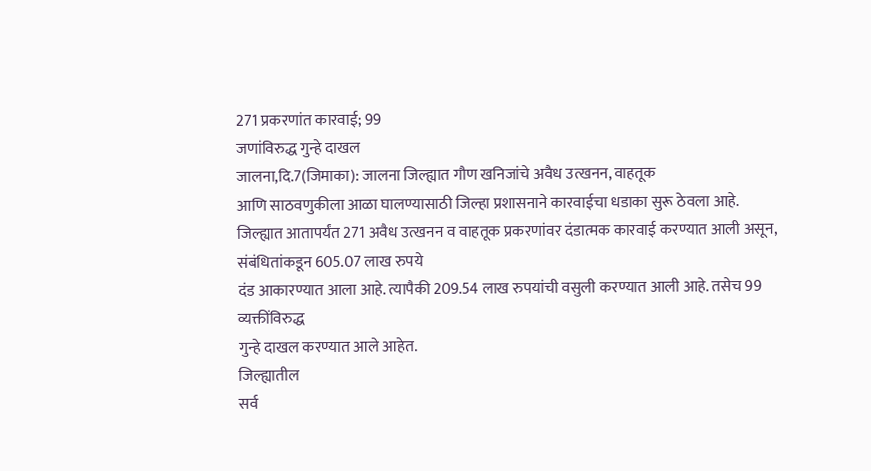271 प्रकरणांत कारवाई; 99
जणांविरुद्ध गुन्हे दाखल
जालना,दि.7(जिमाका): जालना जिल्ह्यात गौण खनिजांचे अवैध उत्खनन, वाहतूक
आणि साठवणुकीला आळा घालण्यासाठी जिल्हा प्रशासनाने कारवाईचा धडाका सुरू ठेवला आहे.
जिल्ह्यात आतापर्यंत 271 अवैध उत्खनन व वाहतूक प्रकरणांवर दंडात्मक कारवाई करण्यात आली असून, संबंधितांकडून 605.07 लाख रुपये
दंड आकारण्यात आला आहे. त्यापैकी 209.54 लाख रुपयांची वसुली करण्यात आली आहे. तसेच 99 व्यक्तींविरुद्ध
गुन्हे दाखल करण्यात आले आहेत.
जिल्ह्यातील
सर्व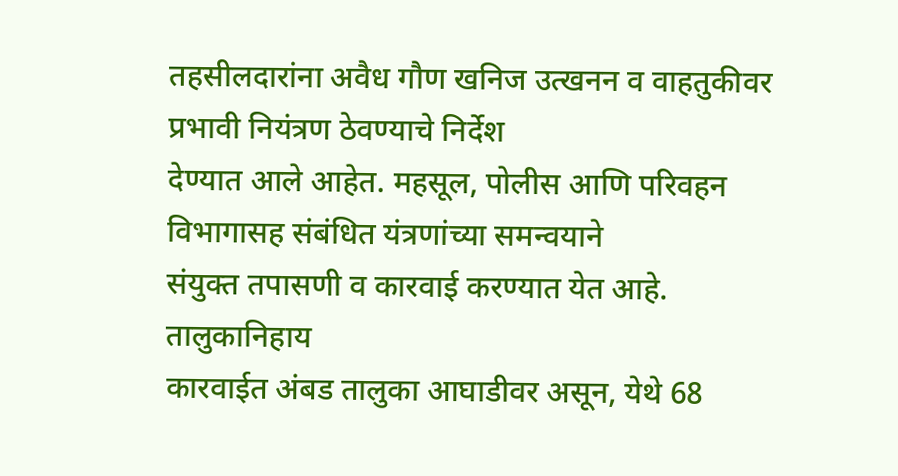तहसीलदारांना अवैध गौण खनिज उत्खनन व वाहतुकीवर प्रभावी नियंत्रण ठेवण्याचे निर्देश
देण्यात आले आहेत. महसूल, पोलीस आणि परिवहन विभागासह संबंधित यंत्रणांच्या समन्वयाने
संयुक्त तपासणी व कारवाई करण्यात येत आहे.
तालुकानिहाय
कारवाईत अंबड तालुका आघाडीवर असून, येथे 68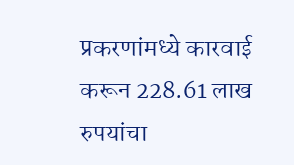प्रकरणांमध्ये कारवाई करून 228.61 लाख रुपयांचा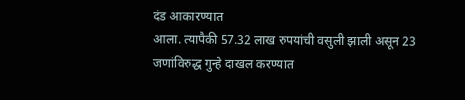दंड आकारण्यात
आला. त्यापैकी 57.32 लाख रुपयांची वसुली झाली असून 23 जणांविरुद्ध गुन्हे दाखल करण्यात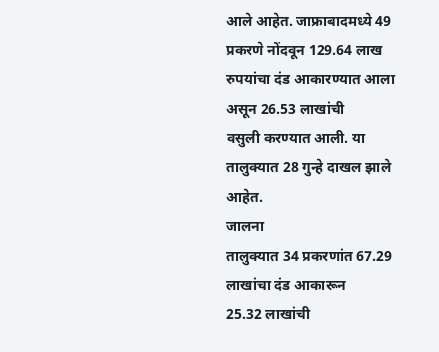आले आहेत. जाफ्राबादमध्ये 49 प्रकरणे नोंदवून 129.64 लाख रुपयांचा दंड आकारण्यात आला असून 26.53 लाखांची
वसुली करण्यात आली. या तालुक्यात 28 गुन्हे दाखल झाले आहेत.
जालना
तालुक्यात 34 प्रकरणांत 67.29 लाखांचा दंड आकारून
25.32 लाखांची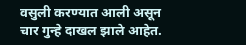वसुली करण्यात आली असून चार गुन्हे दाखल झाले आहेत.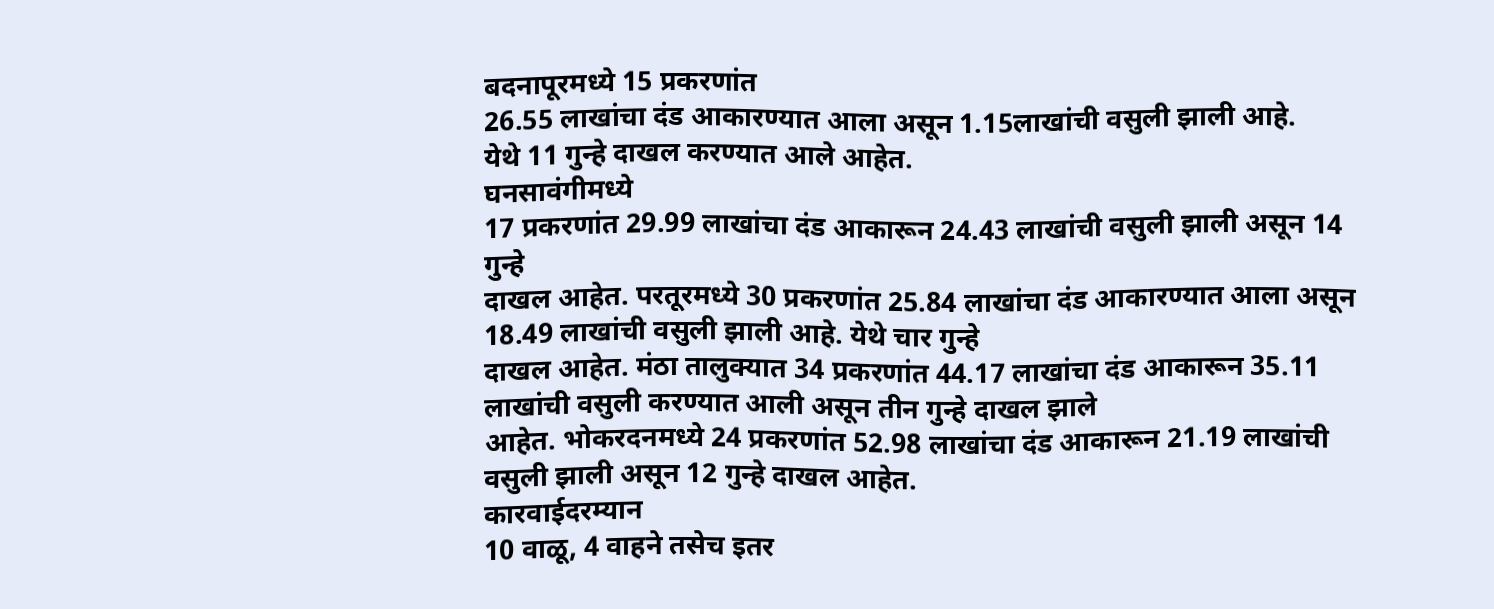बदनापूरमध्ये 15 प्रकरणांत
26.55 लाखांचा दंड आकारण्यात आला असून 1.15लाखांची वसुली झाली आहे.
येथे 11 गुन्हे दाखल करण्यात आले आहेत.
घनसावंगीमध्ये
17 प्रकरणांत 29.99 लाखांचा दंड आकारून 24.43 लाखांची वसुली झाली असून 14 गुन्हे
दाखल आहेत. परतूरमध्ये 30 प्रकरणांत 25.84 लाखांचा दंड आकारण्यात आला असून 18.49 लाखांची वसुली झाली आहे. येथे चार गुन्हे
दाखल आहेत. मंठा तालुक्यात 34 प्रकरणांत 44.17 लाखांचा दंड आकारून 35.11 लाखांची वसुली करण्यात आली असून तीन गुन्हे दाखल झाले
आहेत. भोकरदनमध्ये 24 प्रकरणांत 52.98 लाखांचा दंड आकारून 21.19 लाखांची वसुली झाली असून 12 गुन्हे दाखल आहेत.
कारवाईदरम्यान
10 वाळू, 4 वाहने तसेच इतर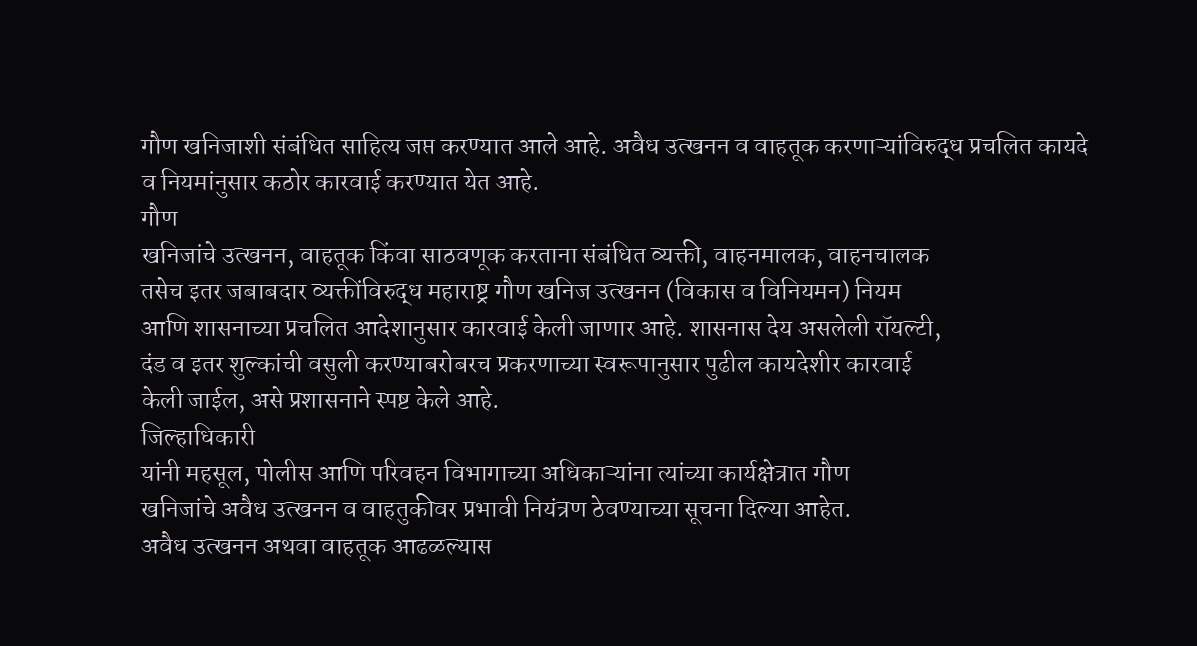गौण खनिजाशी संबंधित साहित्य जप्त करण्यात आले आहे. अवैध उत्खनन व वाहतूक करणाऱ्यांविरुद्ध प्रचलित कायदे
व नियमांनुसार कठोर कारवाई करण्यात येत आहे.
गौण
खनिजांचे उत्खनन, वाहतूक किंवा साठवणूक करताना संबंधित व्यक्ती, वाहनमालक, वाहनचालक
तसेच इतर जबाबदार व्यक्तींविरुद्ध महाराष्ट्र गौण खनिज उत्खनन (विकास व विनियमन) नियम
आणि शासनाच्या प्रचलित आदेशानुसार कारवाई केली जाणार आहे. शासनास देय असलेली रॉयल्टी,
दंड व इतर शुल्कांची वसुली करण्याबरोबरच प्रकरणाच्या स्वरूपानुसार पुढील कायदेशीर कारवाई
केली जाईल, असे प्रशासनाने स्पष्ट केले आहे.
जिल्हाधिकारी
यांनी महसूल, पोलीस आणि परिवहन विभागाच्या अधिकाऱ्यांना त्यांच्या कार्यक्षेत्रात गौण
खनिजांचे अवैध उत्खनन व वाहतुकीवर प्रभावी नियंत्रण ठेवण्याच्या सूचना दिल्या आहेत.
अवैध उत्खनन अथवा वाहतूक आढळल्यास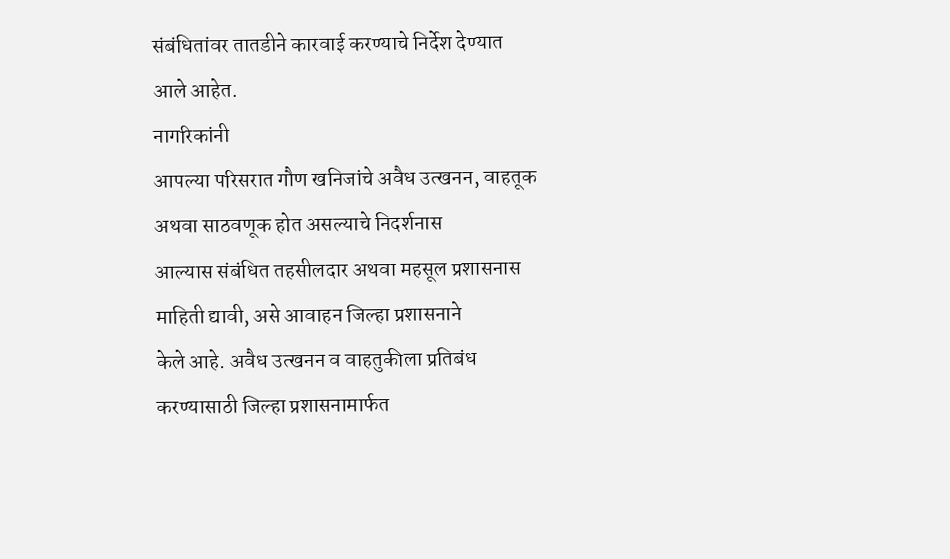संबंधितांवर तातडीने कारवाई करण्याचे निर्देश देण्यात
आले आहेत.
नागरिकांनी
आपल्या परिसरात गौण खनिजांचे अवैध उत्खनन, वाहतूक अथवा साठवणूक होत असल्याचे निदर्शनास
आल्यास संबंधित तहसीलदार अथवा महसूल प्रशासनास माहिती द्यावी, असे आवाहन जिल्हा प्रशासनाने
केले आहे. अवैध उत्खनन व वाहतुकीला प्रतिबंध करण्यासाठी जिल्हा प्रशासनामार्फत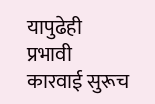यापुढेही
प्रभावी कारवाई सुरूच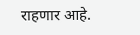राहणार आहे.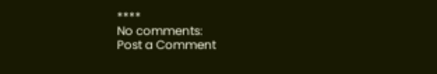****
No comments:
Post a Comment